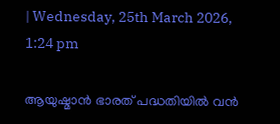| Wednesday, 25th March 2026, 1:24 pm

ആയുഷ്മാന്‍ ഭാരത് പദ്ധതിയില്‍ വന്‍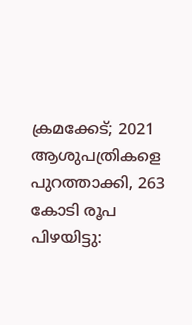ക്രമക്കേട്; 2021 ആശുപത്രികളെ പുറത്താക്കി, 263 കോടി രൂപ പിഴയിട്ടു: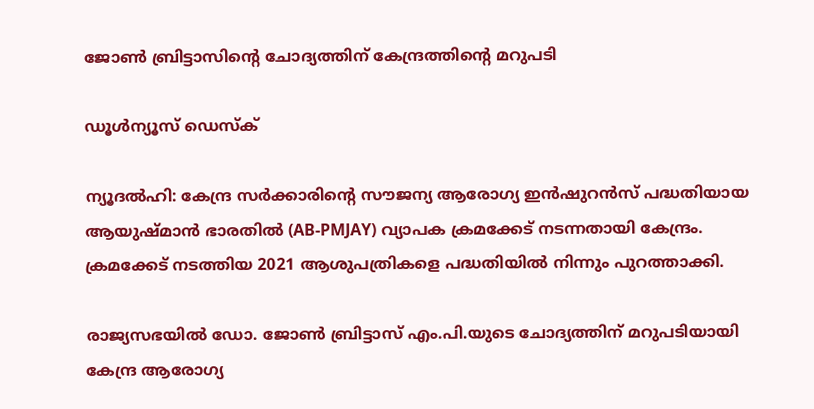ജോണ്‍ ബ്രിട്ടാസിന്റെ ചോദ്യത്തിന് കേന്ദ്രത്തിന്റെ മറുപടി

ഡൂള്‍ന്യൂസ് ഡെസ്‌ക്

ന്യൂദല്‍ഹി: കേന്ദ്ര സര്‍ക്കാരിന്റെ സൗജന്യ ആരോഗ്യ ഇന്‍ഷുറന്‍സ് പദ്ധതിയായ ആയുഷ്മാന്‍ ഭാരതില്‍ (AB-PMJAY) വ്യാപക ക്രമക്കേട് നടന്നതായി കേന്ദ്രം. ക്രമക്കേട് നടത്തിയ 2021 ആശുപത്രികളെ പദ്ധതിയില്‍ നിന്നും പുറത്താക്കി.

രാജ്യസഭയില്‍ ഡോ. ജോണ്‍ ബ്രിട്ടാസ് എം.പി.യുടെ ചോദ്യത്തിന് മറുപടിയായി കേന്ദ്ര ആരോഗ്യ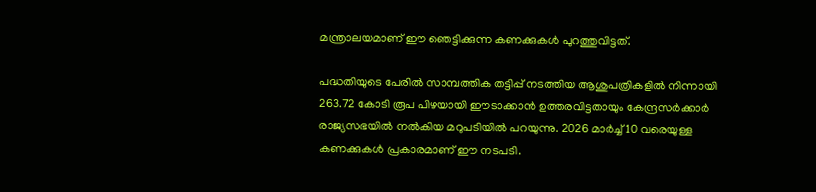മന്ത്രാലയമാണ് ഈ ഞെട്ടിക്കുന്ന കണക്കുകള്‍ പുറത്തുവിട്ടത്.

പദ്ധതിയുടെ പേരില്‍ സാമ്പത്തിക തട്ടിപ്പ് നടത്തിയ ആശുപത്രികളില്‍ നിന്നായി 263.72 കോടി രൂപ പിഴയായി ഈടാക്കാന്‍ ഉത്തരവിട്ടതായും കേന്ദ്രസര്‍ക്കാര്‍ രാജ്യസഭയില്‍ നല്‍കിയ മറുപടിയില്‍ പറയുന്നു. 2026 മാര്‍ച്ച് 10 വരെയുള്ള കണക്കുകള്‍ പ്രകാരമാണ് ഈ നടപടി.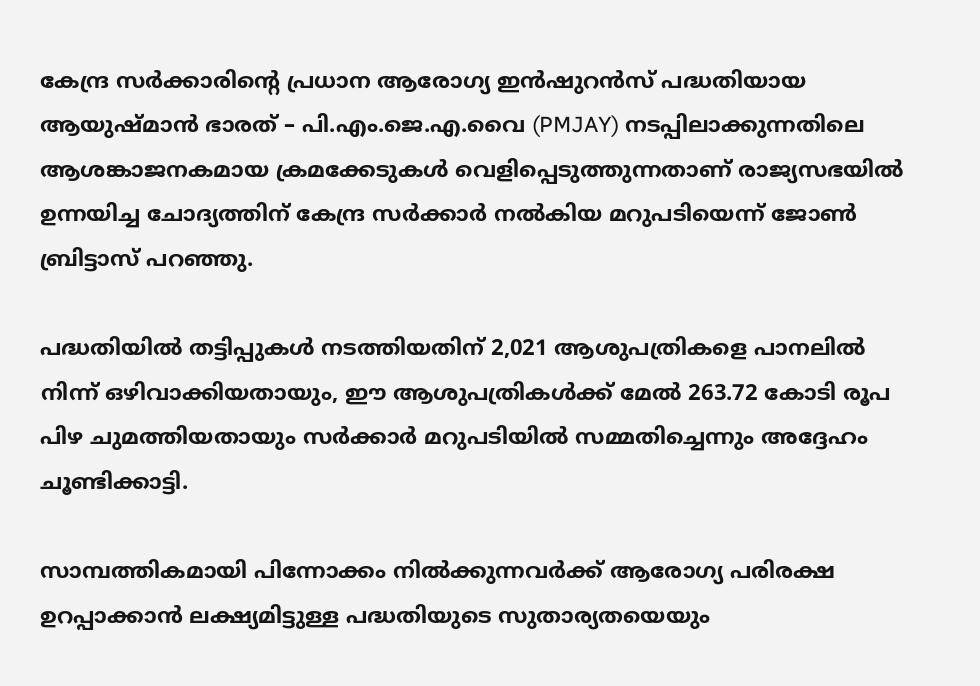കേന്ദ്ര സര്‍ക്കാരിന്റെ പ്രധാന ആരോഗ്യ ഇന്‍ഷുറന്‍സ് പദ്ധതിയായ ആയുഷ്മാന്‍ ഭാരത് – പി.എം.ജെ.എ.വൈ (PMJAY) നടപ്പിലാക്കുന്നതിലെ ആശങ്കാജനകമായ ക്രമക്കേടുകള്‍ വെളിപ്പെടുത്തുന്നതാണ് രാജ്യസഭയില്‍ ഉന്നയിച്ച ചോദ്യത്തിന് കേന്ദ്ര സര്‍ക്കാര്‍ നല്‍കിയ മറുപടിയെന്ന് ജോണ്‍ ബ്രിട്ടാസ് പറഞ്ഞു.

പദ്ധതിയില്‍ തട്ടിപ്പുകള്‍ നടത്തിയതിന് 2,021 ആശുപത്രികളെ പാനലില്‍ നിന്ന് ഒഴിവാക്കിയതായും, ഈ ആശുപത്രികള്‍ക്ക് മേല്‍ 263.72 കോടി രൂപ പിഴ ചുമത്തിയതായും സര്‍ക്കാര്‍ മറുപടിയില്‍ സമ്മതിച്ചെന്നും അദ്ദേഹം ചൂണ്ടിക്കാട്ടി.

സാമ്പത്തികമായി പിന്നോക്കം നില്‍ക്കുന്നവര്‍ക്ക് ആരോഗ്യ പരിരക്ഷ ഉറപ്പാക്കാന്‍ ലക്ഷ്യമിട്ടുള്ള പദ്ധതിയുടെ സുതാര്യതയെയും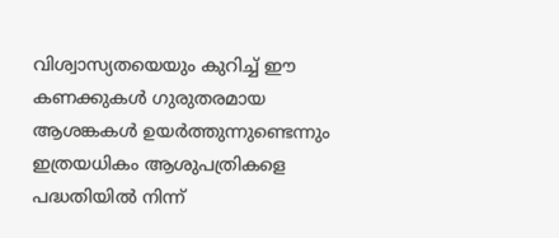വിശ്വാസ്യതയെയും കുറിച്ച് ഈ കണക്കുകള്‍ ഗുരുതരമായ ആശങ്കകള്‍ ഉയര്‍ത്തുന്നുണ്ടെന്നും ഇത്രയധികം ആശുപത്രികളെ പദ്ധതിയില്‍ നിന്ന്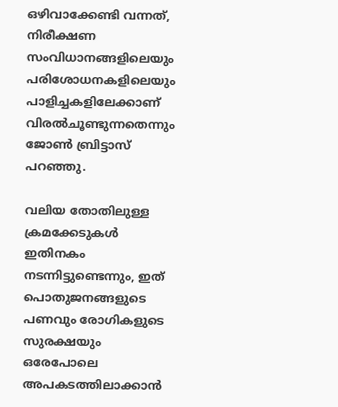ഒഴിവാക്കേണ്ടി വന്നത്, നിരീക്ഷണ സംവിധാനങ്ങളിലെയും പരിശോധനകളിലെയും പാളിച്ചകളിലേക്കാണ് വിരല്‍ചൂണ്ടുന്നതെന്നും ജോണ്‍ ബ്രിട്ടാസ് പറഞ്ഞു.

വലിയ തോതിലുള്ള ക്രമക്കേടുകള്‍ ഇതിനകം നടന്നിട്ടുണ്ടെന്നും, ഇത് പൊതുജനങ്ങളുടെ പണവും രോഗികളുടെ സുരക്ഷയും ഒരേപോലെ അപകടത്തിലാക്കാന്‍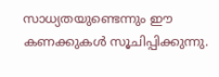സാധ്യതയുണ്ടെന്നും ഈ കണക്കുകള്‍ സൂചിപ്പിക്കുന്നു.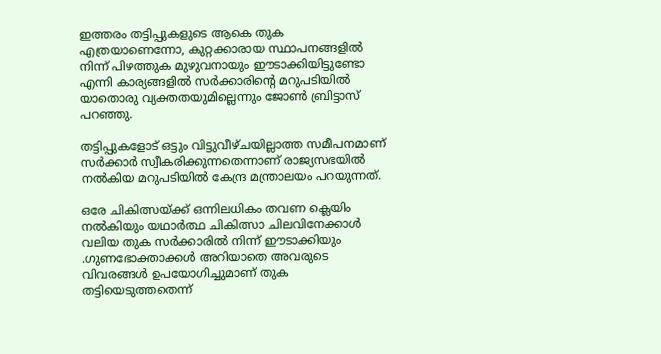ഇത്തരം തട്ടിപ്പുകളുടെ ആകെ തുക എത്രയാണെന്നോ, കുറ്റക്കാരായ സ്ഥാപനങ്ങളില്‍ നിന്ന് പിഴത്തുക മുഴുവനായും ഈടാക്കിയിട്ടുണ്ടോ എന്നി കാര്യങ്ങളില്‍ സര്‍ക്കാരിന്റെ മറുപടിയില്‍ യാതൊരു വ്യക്തതയുമില്ലെന്നും ജോണ്‍ ബ്രിട്ടാസ് പറഞ്ഞു.

തട്ടിപ്പുകളോട് ഒട്ടും വിട്ടുവീഴ്ചയില്ലാത്ത സമീപനമാണ് സര്‍ക്കാര്‍ സ്വീകരിക്കുന്നതെന്നാണ് രാജ്യസഭയില്‍ നല്‍കിയ മറുപടിയില്‍ കേന്ദ്ര മന്ത്രാലയം പറയുന്നത്.

ഒരേ ചികിത്സയ്ക്ക് ഒന്നിലധികം തവണ ക്ലെയിം നല്‍കിയും യഥാര്‍ത്ഥ ചികിത്സാ ചിലവിനേക്കാള്‍ വലിയ തുക സര്‍ക്കാരില്‍ നിന്ന് ഈടാക്കിയും .ഗുണഭോക്താക്കള്‍ അറിയാതെ അവരുടെ വിവരങ്ങള്‍ ഉപയോഗിച്ചുമാണ് തുക തട്ടിയെടുത്തതെന്ന്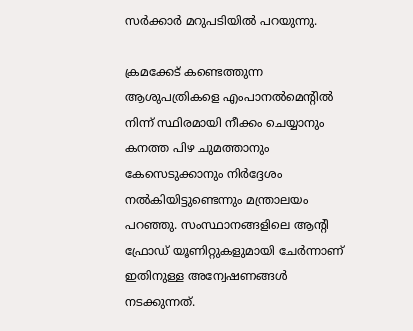സര്‍ക്കാര്‍ മറുപടിയില്‍ പറയുന്നു.

ക്രമക്കേട് കണ്ടെത്തുന്ന ആശുപത്രികളെ എംപാനല്‍മെന്റില്‍ നിന്ന് സ്ഥിരമായി നീക്കം ചെയ്യാനും കനത്ത പിഴ ചുമത്താനും കേസെടുക്കാനും നിര്‍ദ്ദേശം നല്‍കിയിട്ടുണ്ടെന്നും മന്ത്രാലയം പറഞ്ഞു. സംസ്ഥാനങ്ങളിലെ ആന്റി ഫ്രോഡ് യൂണിറ്റുകളുമായി ചേര്‍ന്നാണ് ഇതിനുള്ള അന്വേഷണങ്ങള്‍ നടക്കുന്നത്.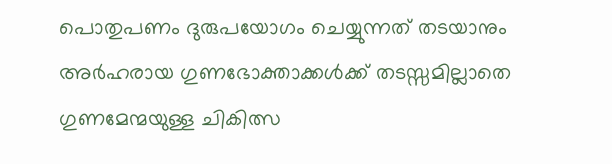പൊതുപണം ദുരുപയോഗം ചെയ്യുന്നത് തടയാനും അര്‍ഹരായ ഗുണഭോക്താക്കള്‍ക്ക് തടസ്സമില്ലാതെ ഗുണമേന്മയുള്ള ചികിത്സ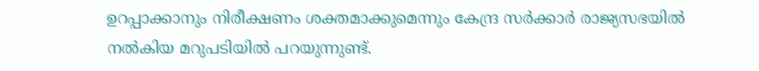ഉറപ്പാക്കാനും നിരീക്ഷണം ശക്തമാക്കുമെന്നും കേന്ദ്ര സര്‍ക്കാര്‍ രാജ്യസഭയില്‍ നല്‍കിയ മറുപടിയില്‍ പറയുന്നുണ്ട്.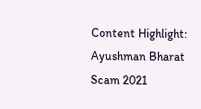Content Highlight: Ayushman Bharat Scam 2021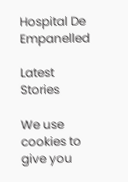Hospital De Empanelled

Latest Stories

We use cookies to give you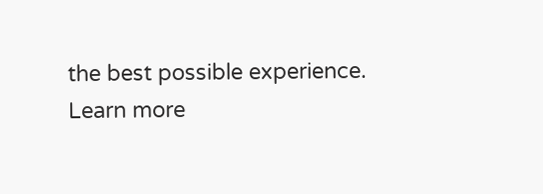the best possible experience. Learn more